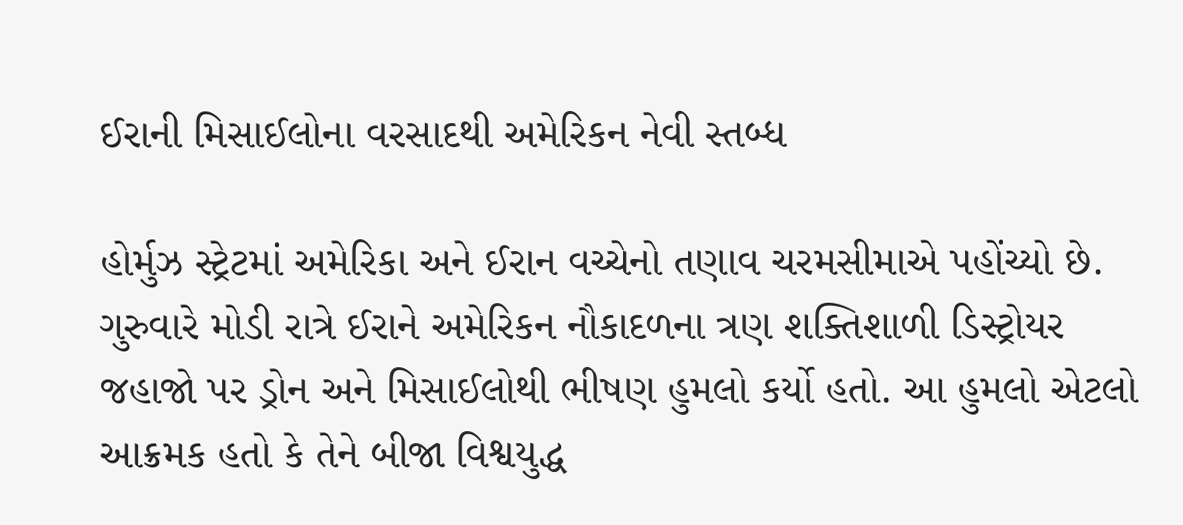ઈરાની મિસાઈલોના વરસાદથી અમેરિકન નેવી સ્તબ્ધ

હોર્મુઝ સ્ટ્રેટમાં અમેરિકા અને ઈરાન વચ્ચેનો તણાવ ચરમસીમાએ પહોંચ્યો છે. ગુરુવારે મોડી રાત્રે ઈરાને અમેરિકન નૌકાદળના ત્રણ શક્તિશાળી ડિસ્ટ્રોયર જહાજો પર ડ્રોન અને મિસાઈલોથી ભીષણ હુમલો કર્યો હતો. આ હુમલો એટલો આક્રમક હતો કે તેને બીજા વિશ્વયુદ્ધ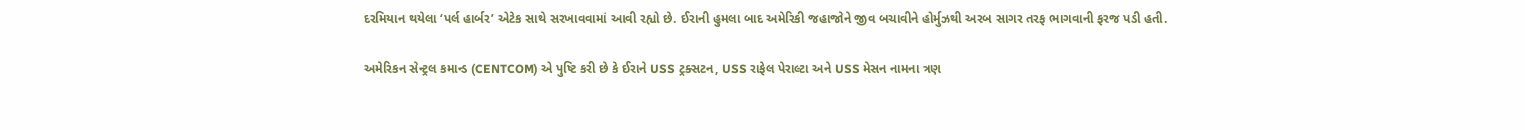દરમિયાન થયેલા ‘પર્લ હાર્બર’ એટેક સાથે સરખાવવામાં આવી રહ્યો છે. ઈરાની હુમલા બાદ અમેરિકી જહાજોને જીવ બચાવીને હોર્મુઝથી અરબ સાગર તરફ ભાગવાની ફરજ પડી હતી.

અમેરિકન સેન્ટ્રલ કમાન્ડ (CENTCOM) એ પુષ્ટિ કરી છે કે ઈરાને USS ટ્રક્સટન, USS રાફેલ પેરાલ્ટા અને USS મેસન નામના ત્રણ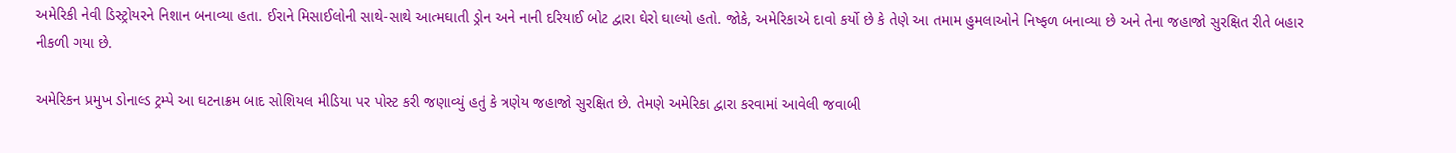અમેરિકી નેવી ડિસ્ટ્રોયરને નિશાન બનાવ્યા હતા. ઈરાને મિસાઈલોની સાથે-સાથે આત્મઘાતી ડ્રોન અને નાની દરિયાઈ બોટ દ્વારા ઘેરો ઘાલ્યો હતો. જોકે, અમેરિકાએ દાવો કર્યો છે કે તેણે આ તમામ હુમલાઓને નિષ્ફળ બનાવ્યા છે અને તેના જહાજો સુરક્ષિત રીતે બહાર નીકળી ગયા છે.

અમેરિકન પ્રમુખ ડોનાલ્ડ ટ્રમ્પે આ ઘટનાક્રમ બાદ સોશિયલ મીડિયા પર પોસ્ટ કરી જણાવ્યું હતું કે ત્રણેય જહાજો સુરક્ષિત છે. તેમણે અમેરિકા દ્વારા કરવામાં આવેલી જવાબી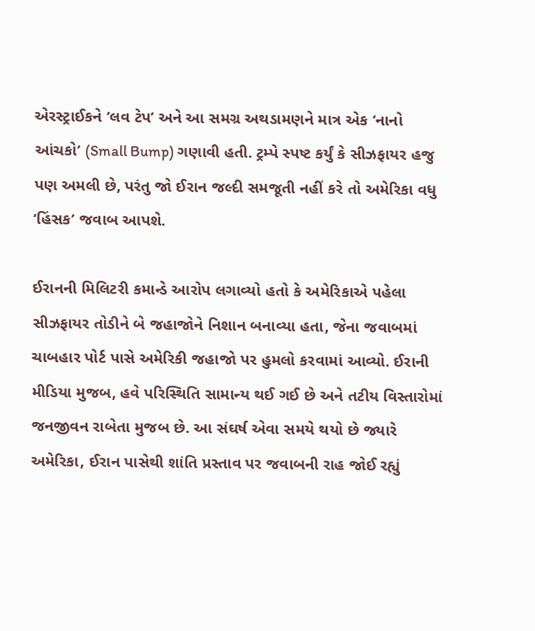એરસ્ટ્રાઈકને ‘લવ ટેપ’ અને આ સમગ્ર અથડામણને માત્ર એક ‘નાનો આંચકો’ (Small Bump) ગણાવી હતી. ટ્રમ્પે સ્પષ્ટ કર્યું કે સીઝફાયર હજુ પણ અમલી છે, પરંતુ જો ઈરાન જલ્દી સમજૂતી નહીં કરે તો અમેરિકા વધુ ‘હિંસક’ જવાબ આપશે.

ઈરાનની મિલિટરી કમાન્ડે આરોપ લગાવ્યો હતો કે અમેરિકાએ પહેલા સીઝફાયર તોડીને બે જહાજોને નિશાન બનાવ્યા હતા, જેના જવાબમાં ચાબહાર પોર્ટ પાસે અમેરિકી જહાજો પર હુમલો કરવામાં આવ્યો. ઈરાની મીડિયા મુજબ, હવે પરિસ્થિતિ સામાન્ય થઈ ગઈ છે અને તટીય વિસ્તારોમાં જનજીવન રાબેતા મુજબ છે. આ સંઘર્ષ એવા સમયે થયો છે જ્યારે અમેરિકા, ઈરાન પાસેથી શાંતિ પ્રસ્તાવ પર જવાબની રાહ જોઈ રહ્યું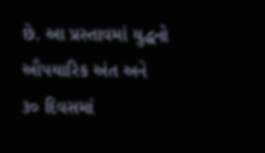છે. આ પ્રસ્તાવમાં યુદ્ધનો ઔપચારિક અંત અને ૩૦ દિવસમાં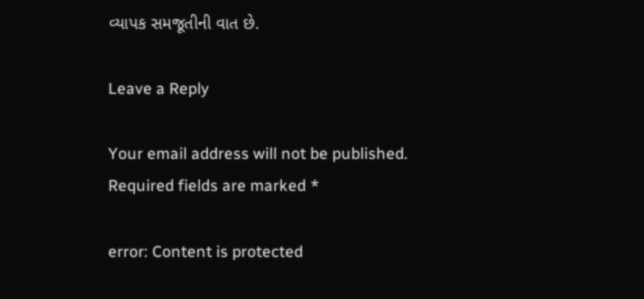વ્યાપક સમજૂતીની વાત છે.

Leave a Reply

Your email address will not be published. Required fields are marked *

error: Content is protected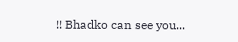!! Bhadko can see you...